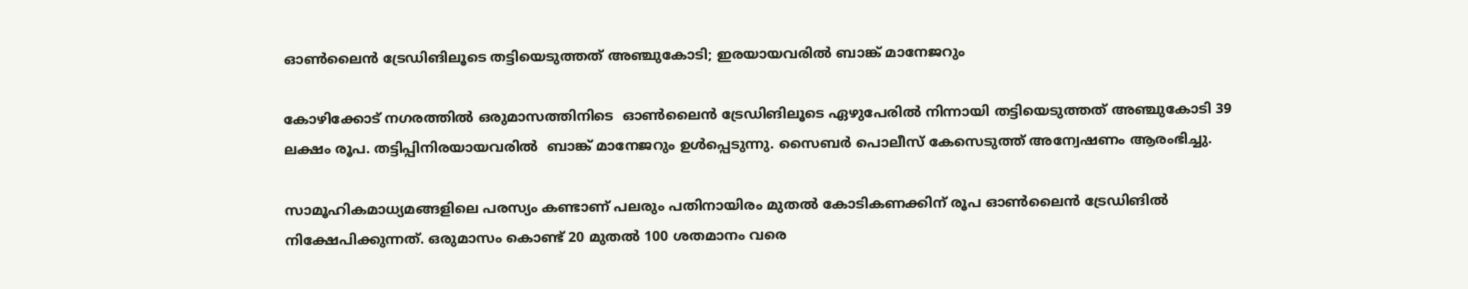ഓണ്‍ലൈന്‍ ട്രേഡിങിലൂടെ തട്ടിയെടുത്തത് അഞ്ചുകോടി; ഇരയായവരില്‍ ബാങ്ക് മാനേജറും

കോഴിക്കോട് നഗരത്തില്‍ ഒരുമാസത്തിനിടെ  ഓണ്‍ലൈന്‍ ട്രേഡിങിലൂടെ ഏഴുപേരില്‍ നിന്നായി തട്ടിയെടുത്തത് അഞ്ചുകോടി 39 ലക്ഷം രൂപ. തട്ടിപ്പിനിരയായവരില്‍  ബാങ്ക് മാനേജറും ഉള്‍പ്പെടുന്നു. സൈബര്‍ പൊലീസ് കേസെടുത്ത് അന്വേഷണം ആരംഭിച്ചു.

സാമൂഹികമാധ്യമങ്ങളിലെ പരസ്യം കണ്ടാണ് പലരും പതിനായിരം മുതല്‍ കോടികണക്കിന് രൂപ ഓണ്‍ലൈന്‍ ട്രേഡിങില്‍ നിക്ഷേപിക്കുന്നത്. ഒരുമാസം കൊണ്ട് 20 മുതല്‍ 100 ശതമാനം വരെ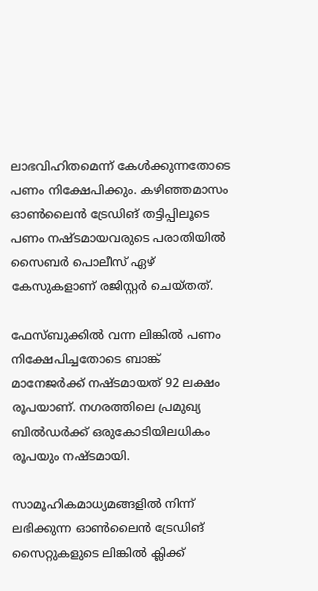ലാഭവിഹിതമെന്ന് കേള്‍ക്കുന്നതോടെ പണം നിക്ഷേപിക്കും. കഴിഞ്ഞമാസം ഓണ്‍ലൈന്‍ ട്രേഡിങ് തട്ടിപ്പിലൂടെ പണം നഷ്ടമായവരുടെ പരാതിയില്‍ സൈബര്‍ പൊലീസ് ഏഴ് കേസുകളാണ് രജിസ്റ്റര്‍ ചെയ്തത്.

ഫേസ്‌ബുക്കില്‍ വന്ന ലിങ്കില്‍ പണം നിക്ഷേപിച്ചതോടെ ബാങ്ക് മാനേജര്‍ക്ക് നഷ്ടമായത് 92 ലക്ഷം രൂപയാണ്. നഗരത്തിലെ പ്രമുഖ്യ ബില്‍ഡര്‍ക്ക് ഒരുകോടിയിലധികം രൂപയും നഷ്ടമായി.

സാമൂഹികമാധ്യമങ്ങളില്‍ നിന്ന് ലഭിക്കുന്ന ഓണ്‍ലൈന്‍ ട്രേഡിങ് സൈറ്റുകളുടെ ലിങ്കില്‍ ക്ലിക്ക്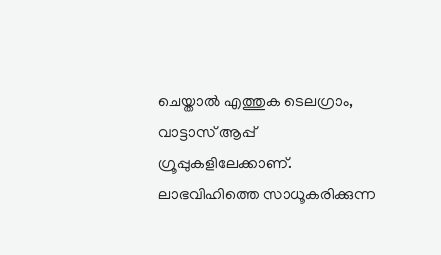ചെയ്താല്‍ എത്തുക ടെലഗ്രാം, വാട്ടാസ് ആപ്പ് ഗ്രൂപ്പുകളിലേക്കാണ്. ലാഭവിഹിത്തെ സാധൂകരിക്കുന്ന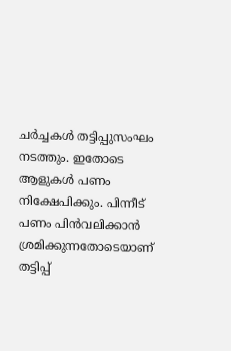ചര്‍ച്ചകള്‍ തട്ടിപ്പുസംഘം നടത്തും. ഇതോടെ ആളുകള്‍ പണം നിക്ഷേപിക്കും. പിന്നീട് പണം പിന്‍വലിക്കാന്‍ ശ്രമിക്കുന്നതോടെയാണ് തട്ടിപ്പ്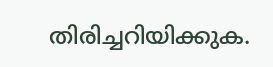തിരിച്ചറിയിക്കുക.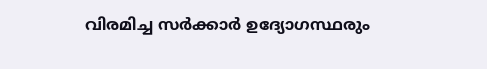വിരമിച്ച സര്‍ക്കാര്‍ ഉദ്യോഗസ്ഥരും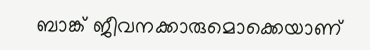ബാങ്ക് ജീവനക്കാരുമൊക്കെയാണ്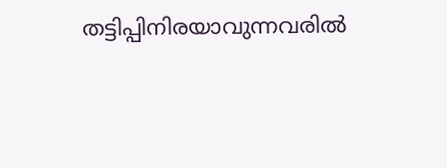തട്ടിപ്പിനിരയാവുന്നവരില്‍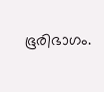ഭൂരിഭാഗം.